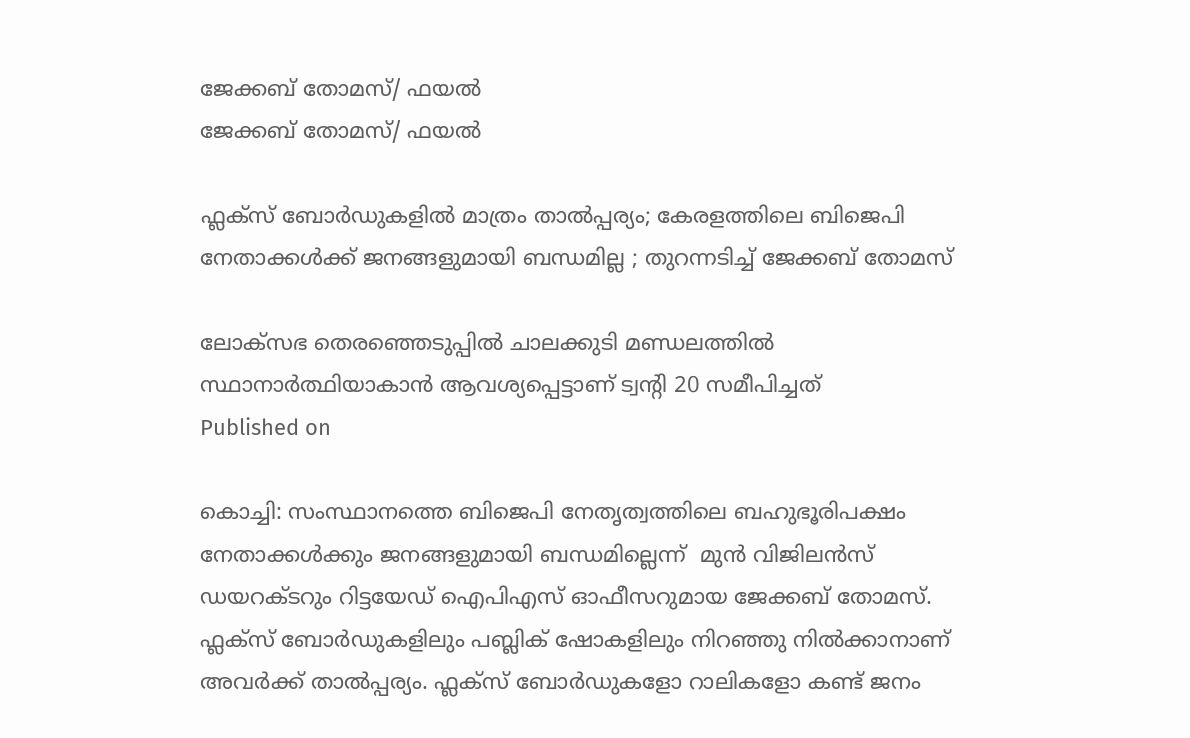ജേക്കബ് തോമസ്/ ഫയല്‍
ജേക്കബ് തോമസ്/ ഫയല്‍

ഫ്ലക്സ് ബോര്‍ഡുകളില്‍ മാത്രം താല്‍പ്പര്യം; കേരളത്തിലെ ബിജെപി നേതാക്കള്‍ക്ക് ജനങ്ങളുമായി ബന്ധമില്ല ; തുറന്നടിച്ച് ജേക്കബ് തോമസ്

ലോക്‌സഭ തെരഞ്ഞെടുപ്പില്‍ ചാലക്കുടി മണ്ഡലത്തില്‍ സ്ഥാനാര്‍ത്ഥിയാകാന്‍ ആവശ്യപ്പെട്ടാണ് ട്വന്റി 20 സമീപിച്ചത്
Published on

കൊച്ചി: സംസ്ഥാനത്തെ ബിജെപി നേതൃത്വത്തിലെ ബഹുഭൂരിപക്ഷം നേതാക്കള്‍ക്കും ജനങ്ങളുമായി ബന്ധമില്ലെന്ന്  മുന്‍ വിജിലന്‍സ് ഡയറക്ടറും റിട്ടയേഡ് ഐപിഎസ് ഓഫീസറുമായ ജേക്കബ് തോമസ്. ഫ്ലക്സ് ബോര്‍ഡുകളിലും പബ്ലിക് ഷോകളിലും നിറഞ്ഞു നില്‍ക്കാനാണ് അവര്‍ക്ക് താല്‍പ്പര്യം. ഫ്ലക്സ് ബോര്‍ഡുകളോ റാലികളോ കണ്ട് ജനം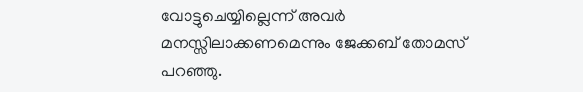വോട്ടുചെയ്യില്ലെന്ന് അവര്‍ മനസ്സിലാക്കണമെന്നും ജേക്കബ് തോമസ് പറഞ്ഞു.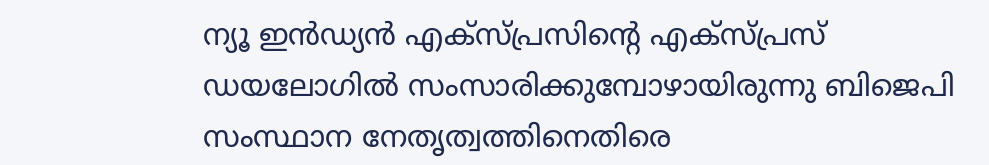ന്യൂ ഇന്‍ഡ്യന്‍ എക്‌സ്പ്രസിന്റെ എക്‌സ്പ്രസ് ഡയലോഗില്‍ സംസാരിക്കുമ്പോഴായിരുന്നു ബിജെപി സംസ്ഥാന നേതൃത്വത്തിനെതിരെ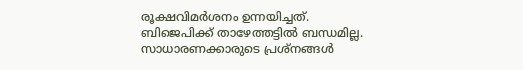രൂക്ഷവിമര്‍ശനം ഉന്നയിച്ചത്. ബിജെപിക്ക് താഴേത്തട്ടില്‍ ബന്ധമില്ല. സാധാരണക്കാരുടെ പ്രശ്‌നങ്ങള്‍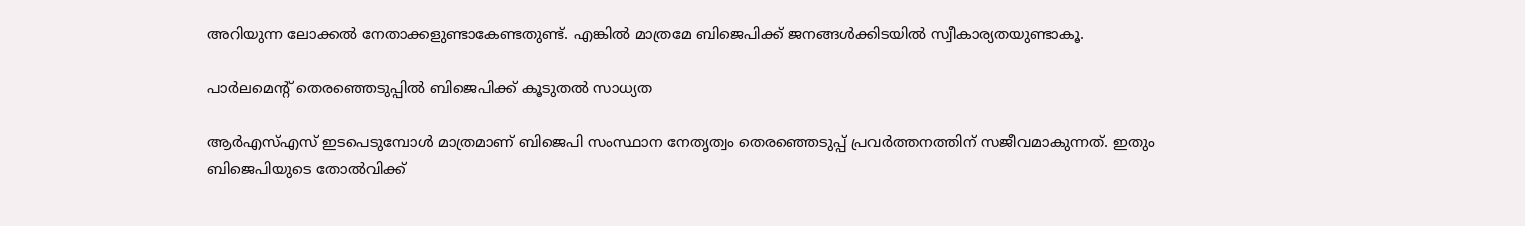അറിയുന്ന ലോക്കല്‍ നേതാക്കളുണ്ടാകേണ്ടതുണ്ട്. എങ്കില്‍ മാത്രമേ ബിജെപിക്ക് ജനങ്ങള്‍ക്കിടയില്‍ സ്വീകാര്യതയുണ്ടാകൂ.

പാര്‍ലമെന്റ് തെരഞ്ഞെടുപ്പില്‍ ബിജെപിക്ക് കൂടുതല്‍ സാധ്യത

ആര്‍എസ്എസ് ഇടപെടുമ്പോള്‍ മാത്രമാണ് ബിജെപി സംസ്ഥാന നേതൃത്വം തെരഞ്ഞെടുപ്പ് പ്രവര്‍ത്തനത്തിന് സജീവമാകുന്നത്. ഇതും ബിജെപിയുടെ തോല്‍വിക്ക്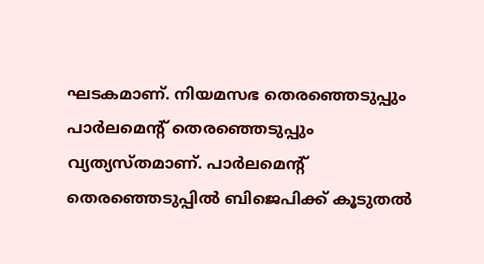ഘടകമാണ്. നിയമസഭ തെരഞ്ഞെടുപ്പും പാര്‍ലമെന്റ് തെരഞ്ഞെടുപ്പും വ്യത്യസ്തമാണ്. പാര്‍ലമെന്റ് തെരഞ്ഞെടുപ്പില്‍ ബിജെപിക്ക് കൂടുതല്‍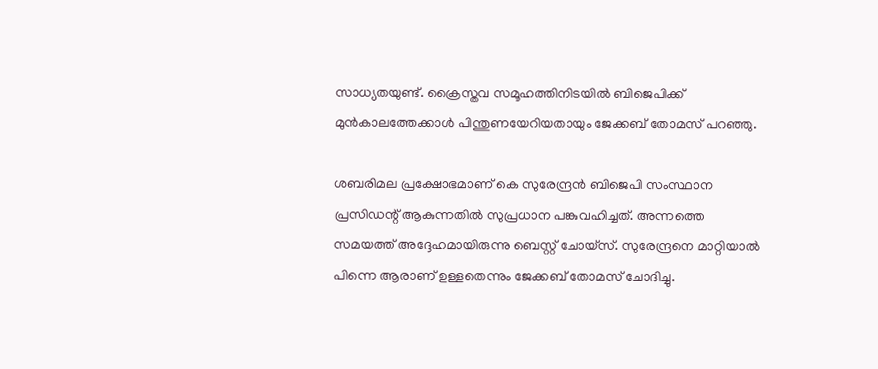സാധ്യതയുണ്ട്. ക്രൈസ്തവ സമൂഹത്തിനിടയില്‍ ബിജെപിക്ക് മുന്‍കാലത്തേക്കാള്‍ പിന്തുണയേറിയതായും ജേക്കബ് തോമസ് പറഞ്ഞു.

ശബരിമല പ്രക്ഷോഭമാണ് കെ സുരേന്ദ്രന്‍ ബിജെപി സംസ്ഥാന പ്രസിഡന്റ് ആകുന്നതില്‍ സുപ്രധാന പങ്കുവഹിച്ചത്. അന്നത്തെ സമയത്ത് അദ്ദേഹമായിരുന്നു ബെസ്റ്റ് ചോയ്‌സ്. സുരേന്ദ്രനെ മാറ്റിയാല്‍ പിന്നെ ആരാണ് ഉള്ളതെന്നും ജേക്കബ് തോമസ് ചോദിച്ചു.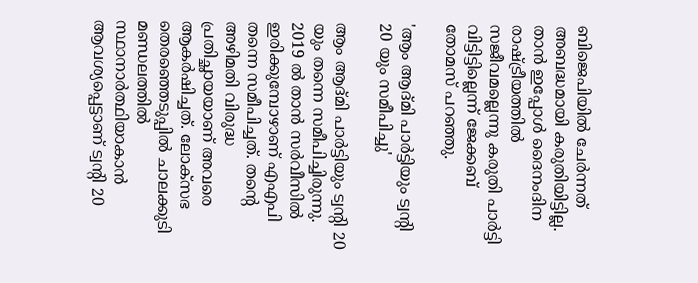ബിജെപിയില്‍ ചേര്‍ന്നത് അബദ്ധമായി കരുതിയിട്ടില്ല. താന്‍ ഇപ്പോള്‍ ദൈനംദിന രാഷ്ട്രീയത്തില്‍ സജീവമല്ലെന്നു കരുതി പാര്‍ട്ടി വിട്ടിട്ടില്ലെന്ന് ജേക്കബ് തോമസ് പറഞ്ഞു.

'ആം ആദ്മി പാര്‍ട്ടിയും ട്വന്റി 20 യും സമീപിച്ചു'

ആം ആദ്മി പാര്‍ട്ടിയും ട്വന്റി 20 യും തന്നെ സമീപിച്ചിരുന്നു. 2019 ല്‍ താന്‍ സര്‍വീസില്‍ ഇരിക്കുമ്പോഴാണ് എഎപി തന്നെ സമീപിച്ചത്. തന്റെ അഴിമതി വിരുദ്ധ പ്രതിച്ഛായയാണ് അവരെ ആകര്‍ഷിച്ചത്. ലോക്‌സഭ തെരഞ്ഞെടുപ്പില്‍ ചാലക്കുടി മണ്ഡലത്തില്‍ സ്ഥാനാര്‍ത്ഥിയാകാന്‍ ആവശ്യപ്പെട്ടാണ് ട്വന്റി 20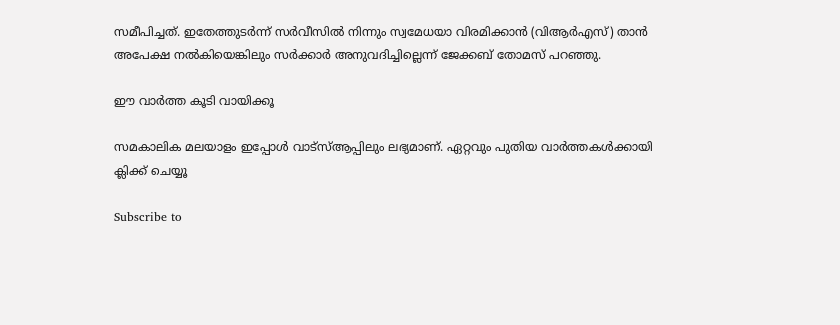സമീപിച്ചത്. ഇതേത്തുടര്‍ന്ന് സര്‍വീസില്‍ നിന്നും സ്വമേധയാ വിരമിക്കാന്‍ (വിആര്‍എസ്) താന്‍ അപേക്ഷ നല്‍കിയെങ്കിലും സര്‍ക്കാര്‍ അനുവദിച്ചില്ലെന്ന് ജേക്കബ് തോമസ് പറഞ്ഞു.

ഈ വാർത്ത കൂടി വായിക്കൂ

സമകാലിക മലയാളം ഇപ്പോൾ വാട്‌സ്ആപ്പിലും ലഭ്യമാണ്. ഏറ്റവും പുതിയ വാർത്തകൾക്കായി ക്ലിക്ക് ചെയ്യൂ

Subscribe to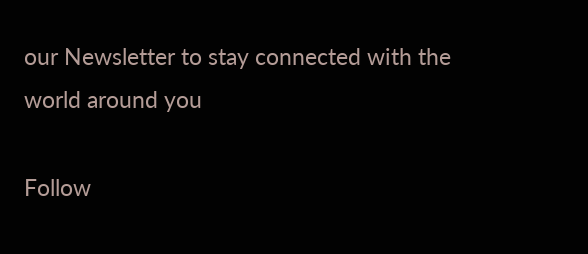our Newsletter to stay connected with the world around you

Follow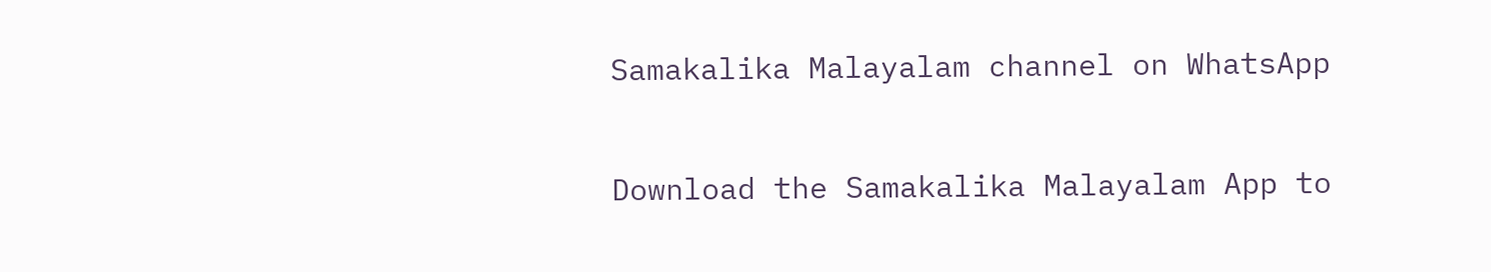Samakalika Malayalam channel on WhatsApp

Download the Samakalika Malayalam App to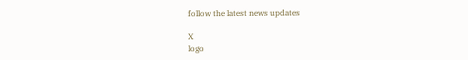follow the latest news updates

X
logo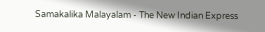Samakalika Malayalam - The New Indian Express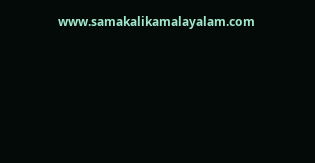www.samakalikamalayalam.com